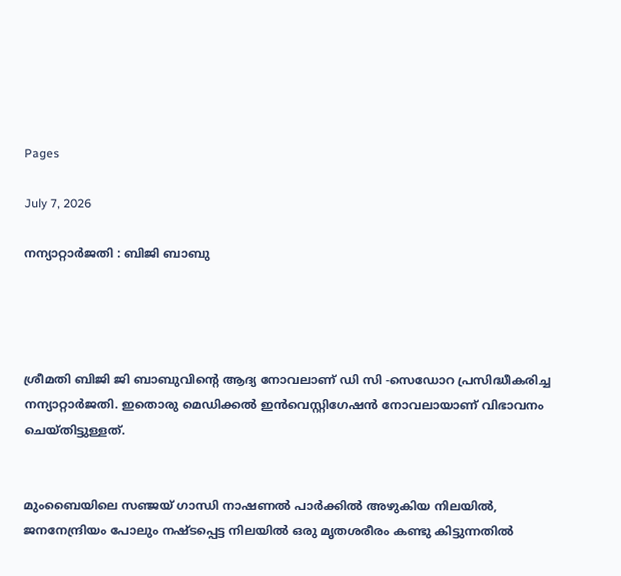Pages

July 7, 2026

നന്യാറ്റാർജതി : ബിജി ബാബു




ശ്രീമതി ബിജി ജി ബാബുവിന്റെ ആദ്യ നോവലാണ് ഡി സി -സെഡോറ പ്രസിദ്ധീകരിച്ച നന്യാറ്റാർജതി. ഇതൊരു മെഡിക്കൽ ഇൻവെസ്റ്റിഗേഷൻ നോവലായാണ് വിഭാവനം ചെയ്തിട്ടുള്ളത്.


മുംബൈയിലെ സഞ്ജയ്‌ ഗാന്ധി നാഷണൽ പാർക്കിൽ അഴുകിയ നിലയിൽ, ജനനേന്ദ്രിയം പോലും നഷ്ടപ്പെട്ട നിലയിൽ ഒരു മൃതശരീരം കണ്ടു കിട്ടുന്നതിൽ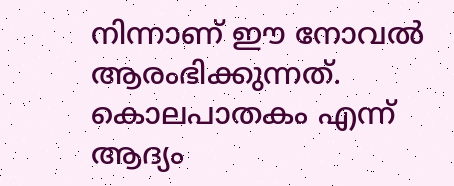നിന്നാണ് ഈ നോവൽ ആരംഭിക്കുന്നത്. കൊലപാതകം എന്ന് ആദ്യം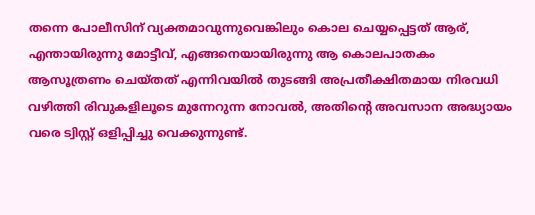തന്നെ പോലീസിന് വ്യക്തമാവുന്നുവെങ്കിലും കൊല ചെയ്യപ്പെട്ടത് ആര്, എന്തായിരുന്നു മോട്ടീവ്, എങ്ങനെയായിരുന്നു ആ കൊലപാതകം ആസൂത്രണം ചെയ്തത് എന്നിവയിൽ തുടങ്ങി അപ്രതീക്ഷിതമായ നിരവധി വഴിത്തി രിവുകളിലൂടെ മുന്നേറുന്ന നോവൽ, അതിന്റെ അവസാന അദ്ധ്യായം വരെ ട്വിസ്റ്റ്‌ ഒളിപ്പിച്ചു വെക്കുന്നുണ്ട്.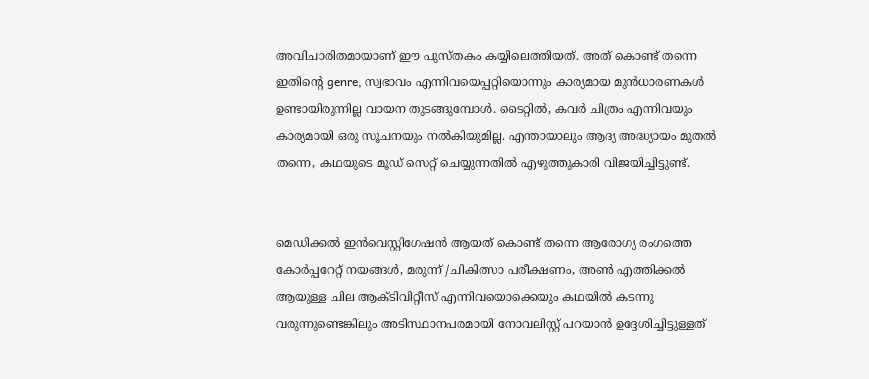അവിചാരിതമായാണ് ഈ പുസ്തകം കയ്യിലെത്തിയത്. അത് കൊണ്ട് തന്നെ ഇതിന്റെ genre, സ്വഭാവം എന്നിവയെപ്പറ്റിയൊന്നും കാര്യമായ മുൻധാരണകൾ ഉണ്ടായിരുന്നില്ല വായന തുടങ്ങുമ്പോൾ. ടൈറ്റിൽ, കവർ ചിത്രം എന്നിവയും കാര്യമായി ഒരു സൂചനയും നൽകിയുമില്ല. എന്തായാലും ആദ്യ അദ്ധ്യായം മുതൽ തന്നെ, കഥയുടെ മൂഡ് സെറ്റ് ചെയ്യുന്നതിൽ എഴുത്തുകാരി വിജയിച്ചിട്ടുണ്ട്.


മെഡിക്കൽ ഇൻവെസ്റ്റിഗേഷൻ ആയത് കൊണ്ട് തന്നെ ആരോഗ്യ രംഗത്തെ കോർപ്പറേറ്റ് നയങ്ങൾ, മരുന്ന് /ചികിത്സാ പരീക്ഷണം, അൺ എത്തിക്കൽ ആയുള്ള ചില ആക്ടിവിറ്റീസ് എന്നിവയൊക്കെയും കഥയിൽ കടന്നു വരുന്നുണ്ടെങ്കിലും അടിസ്ഥാനപരമായി നോവലിസ്റ്റ് പറയാൻ ഉദ്ദേശിച്ചിട്ടുള്ളത്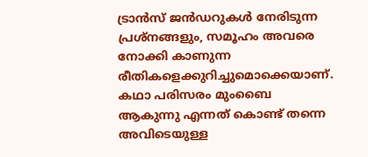ട്രാൻസ് ജൻഡറുകൾ നേരിടുന്ന പ്രശ്നങ്ങളും, സമൂഹം അവരെ നോക്കി കാണുന്ന രീതികളെക്കുറിച്ചുമൊക്കെയാണ്. കഥാ പരിസരം മുംബൈ ആകുന്നു എന്നത് കൊണ്ട് തന്നെ അവിടെയുള്ള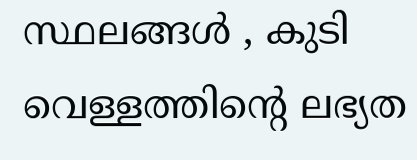സ്ഥലങ്ങൾ , കുടി വെള്ളത്തിന്റെ ലഭ്യത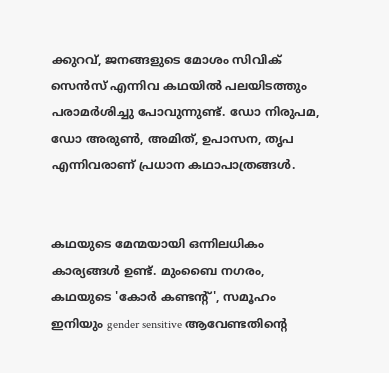ക്കുറവ്, ജനങ്ങളുടെ മോശം സിവിക് സെൻസ് എന്നിവ കഥയിൽ പലയിടത്തും പരാമർശിച്ചു പോവുന്നുണ്ട്. ഡോ നിരുപമ, ഡോ അരുൺ, അമിത്, ഉപാസന, തൃപ എന്നിവരാണ് പ്രധാന കഥാപാത്രങ്ങൾ.


കഥയുടെ മേന്മയായി ഒന്നിലധികം കാര്യങ്ങൾ ഉണ്ട്‌. മുംബൈ നഗരം, കഥയുടെ 'കോർ കണ്ടന്റ്', സമൂഹം ഇനിയും gender sensitive ആവേണ്ടതിന്റെ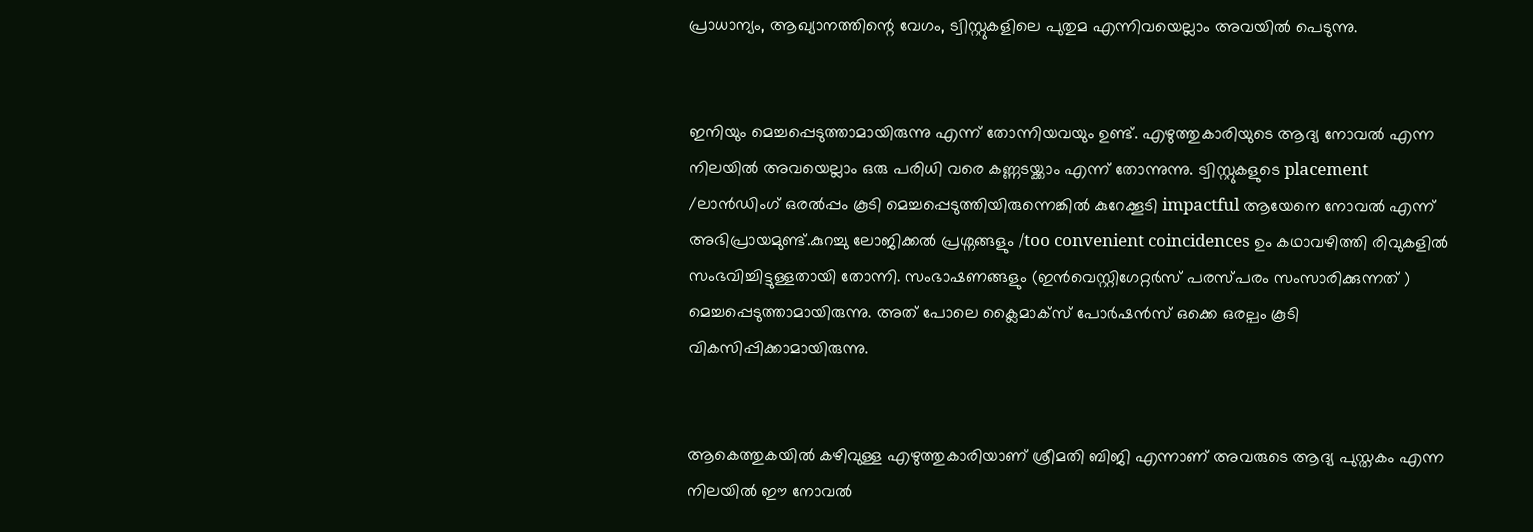പ്രാധാന്യം, ആഖ്യാനത്തിന്റെ വേഗം, ട്വിസ്റ്റുകളിലെ പുതുമ എന്നിവയെല്ലാം അവയിൽ പെടുന്നു.


ഇനിയും മെച്ചപ്പെടുത്താമായിരുന്നു എന്ന് തോന്നിയവയും ഉണ്ട്‌. എഴുത്തുകാരിയുടെ ആദ്യ നോവൽ എന്ന നിലയിൽ അവയെല്ലാം ഒരു പരിധി വരെ കണ്ണടയ്ക്കാം എന്ന് തോന്നുന്നു. ട്വിസ്റ്റുകളുടെ placement /ലാൻഡിംഗ് ഒരൽപ്പം കൂടി മെച്ചപ്പെടുത്തിയിരുന്നെങ്കിൽ കുറേക്കൂടി impactful ആയേനെ നോവൽ എന്ന് അഭിപ്രായമുണ്ട്.കുറച്ചു ലോജിക്കൽ പ്രശ്നങ്ങളും /too convenient coincidences ഉം കഥാവഴിത്തി രിവുകളിൽ സംഭവിച്ചിട്ടുള്ളതായി തോന്നി. സംഭാഷണങ്ങളും (ഇൻവെസ്റ്റിഗേറ്റർസ് പരസ്പരം സംസാരിക്കുന്നത് ) മെച്ചപ്പെടുത്താമായിരുന്നു. അത് പോലെ ക്ലൈമാക്സ് പോർഷൻസ് ഒക്കെ ഒരല്പം കൂടി വികസിപ്പിക്കാമായിരുന്നു.


ആകെത്തുകയിൽ കഴിവുള്ള എഴുത്തുകാരിയാണ് ശ്രീമതി ബിജി എന്നാണ് അവരുടെ ആദ്യ പുസ്തകം എന്ന നിലയിൽ ഈ നോവൽ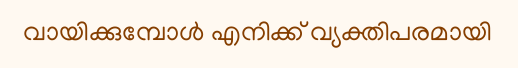വായിക്കുമ്പോൾ എനിക്ക് വ്യക്തിപരമായി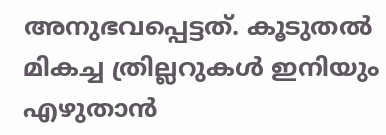അനുഭവപ്പെട്ടത്. കൂടുതൽ മികച്ച ത്രില്ലറുകൾ ഇനിയും എഴുതാൻ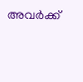അവർക്ക്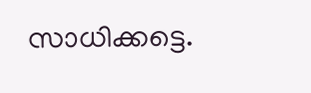സാധിക്കട്ടെ.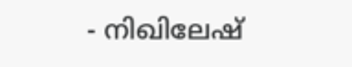- നിഖിലേഷ്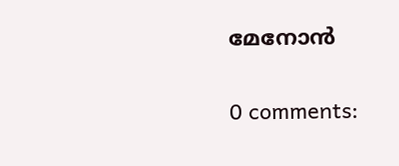മേനോൻ

0 comments: